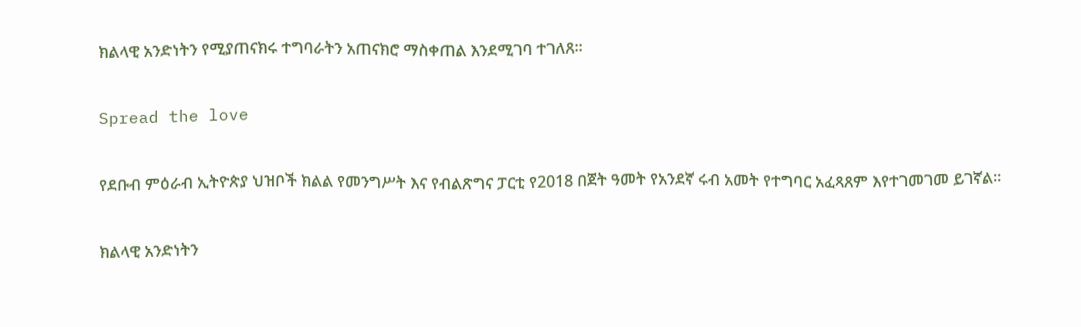ክልላዊ አንድነትን የሚያጠናክሩ ተግባራትን አጠናክሮ ማስቀጠል እንደሚገባ ተገለጸ።

Spread the love

የደቡብ ምዕራብ ኢትዮጵያ ህዝቦች ክልል የመንግሥት እና የብልጽግና ፓርቲ የ2018 በጀት ዓመት የአንደኛ ሩብ አመት የተግባር አፈጻጸም እየተገመገመ ይገኛል።

ክልላዊ አንድነትን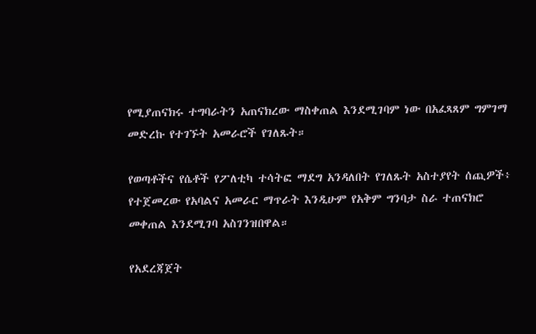የሚያጠናክሩ ተግባራትን አጠናክረው ማስቀጠል እንደሚገባም ነው በአፈጻጸም ግምገማ መድረኩ የተገኙት አመራሮች የገለጹት።

የወጣቶችና የሴቶች የፖለቲካ ተሳትፎ ማደግ አንዳለበት የገለጹት አስተያየት ሰጪዎች፥ የተጀመረው የአባልና አመራር ማጥራት እንዲሁም የአቅም ግንባታ ስራ ተጠናክሮ መቀጠል እንደሚገባ አስገንዝበዋል።

የአደረጃጀት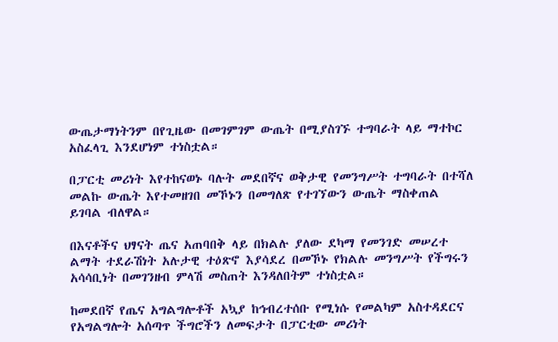ውጤታማነትንም በየጊዜው በመገምገም ውጤት በሚያስገኙ ተግባራት ላይ ማተኮር አስፈላጊ እንደሆነም ተነስቷል።

በፓርቲ መሪነት እየተከናወኑ ባሉት መደበኛና ወቅታዊ የመንግሥት ተግባራት በተሻለ መልኩ ውጤት እየተመዘገበ መኾኑን በመግለጽ የተገኘውን ውጤት ማስቀጠል ይገባል ብለዋል።

በእናቶችና ህፃናት ጤና አጠባበቅ ላይ በክልሉ ያለው ደካማ የመንገድ መሠረተ ልማት ተደራሽነት አሉታዊ ተዕጽኖ እያሳደረ በመኾኑ የክልሉ መንግሥት የችግሩን አሳሳቢነት በመገንዘብ ምላሽ መስጠት እንዳለበትም ተነስቷል።

ከመደበኛ የጤና አግልግሎቶች አኳያ ከኅብረተሰቡ የሚነሱ የመልካም አስተዳደርና የአግልግሎት አሰጣጥ ችግሮችን ለመፍታት በፓርቲው መሪነት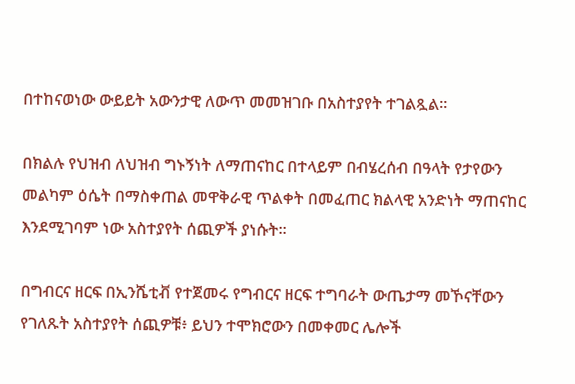በተከናወነው ውይይት አውንታዊ ለውጥ መመዝገቡ በአስተያየት ተገልጿል።

በክልሉ የህዝብ ለህዝብ ግኑኝነት ለማጠናከር በተላይም በብሄረሰብ በዓላት የታየውን መልካም ዕሴት በማስቀጠል መዋቅራዊ ጥልቀት በመፈጠር ክልላዊ አንድነት ማጠናከር እንደሚገባም ነው አስተያየት ሰጪዎች ያነሱት።

በግብርና ዘርፍ በኢንሼቲቭ የተጀመሩ የግብርና ዘርፍ ተግባራት ውጤታማ መኾናቸውን የገለጹት አስተያየት ሰጪዎቹ፥ ይህን ተሞክሮውን በመቀመር ሌሎች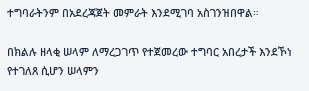ተግባራትንም በአደረጃጀት መምራት እንደሚገባ አስገንዝበዋል።

በክልሉ ዘላቂ ሠላም ለማረጋገጥ የተጀመረው ተግባር አበረታች እንደኾነ የተገለጸ ሲሆን ሠላምን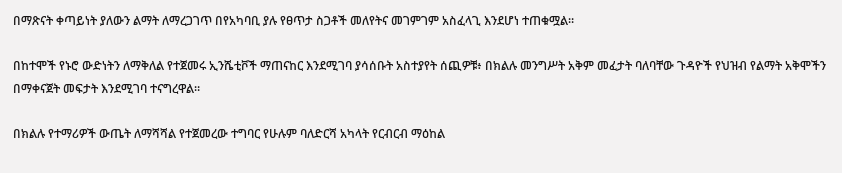በማጽናት ቀጣይነት ያለውን ልማት ለማረጋገጥ በየአካባቢ ያሉ የፀጥታ ስጋቶች መለየትና መገምገም አስፈላጊ እንደሆነ ተጠቁሟል።

በከተሞች የኑሮ ውድነትን ለማቅለል የተጀመሩ ኢንሼቲቮች ማጠናከር እንደሚገባ ያሳሰቡት አስተያየት ሰጪዎቹ፥ በክልሉ መንግሥት አቅም መፈታት ባለባቸው ጉዳዮች የህዝብ የልማት አቅሞችን በማቀናጀት መፍታት እንደሚገባ ተናግረዋል።

በክልሉ የተማሪዎች ውጤት ለማሻሻል የተጀመረው ተግባር የሁሉም ባለድርሻ አካላት የርብርብ ማዕከል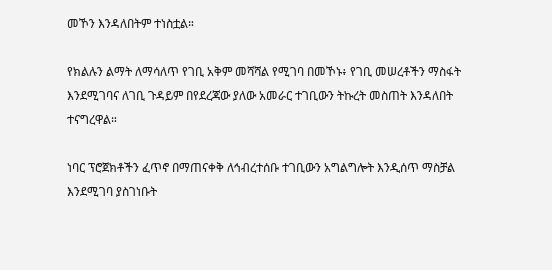መኾን እንዳለበትም ተነስቷል።

የክልሉን ልማት ለማሳለጥ የገቢ አቅም መሻሻል የሚገባ በመኾኑ፥ የገቢ መሠረቶችን ማስፋት እንደሚገባና ለገቢ ጉዳይም በየደረጃው ያለው አመራር ተገቢውን ትኩረት መስጠት እንዳለበት ተናግረዋል።

ነባር ፕሮጀክቶችን ፈጥኖ በማጠናቀቅ ለኅብረተሰቡ ተገቢውን አግልግሎት እንዲሰጥ ማስቻል እንደሚገባ ያስገነቡት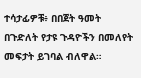ተሳታፊዎቹ፥ በበጀት ዓመት በጉድለት የታዩ ጉዳዮችን በመለየት መፍታት ይገባል ብለዋል።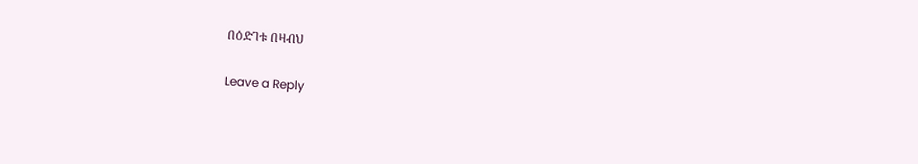በዕድገቱ በዛብህ

Leave a Reply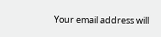Your email address will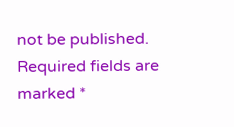not be published. Required fields are marked *